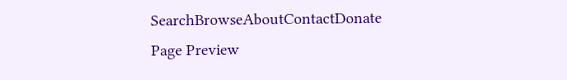SearchBrowseAboutContactDonate
Page Preview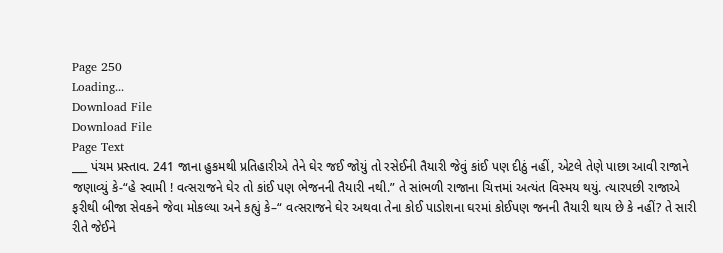Page 250
Loading...
Download File
Download File
Page Text
___ પંચમ પ્રસ્તાવ. 241 જાના હુકમથી પ્રતિહારીએ તેને ઘેર જઈ જોયું તો રસેઈની તૈયારી જેવું કાંઈ પણ દીઠું નહીં, એટલે તેણે પાછા આવી રાજાને જણાવ્યું કે-“હે સ્વામી ! વત્સરાજને ઘેર તો કાંઈ પણ ભેજનની તૈયારી નથી.” તે સાંભળી રાજાના ચિત્તમાં અત્યંત વિસ્મય થયું. ત્યારપછી રાજાએ ફરીથી બીજા સેવકને જેવા મોકલ્યા અને કહ્યું કે–“ વત્સરાજને ઘેર અથવા તેના કોઈ પાડોશના ઘરમાં કોઈપણ જનની તૈયારી થાય છે કે નહીં? તે સારી રીતે જેઈને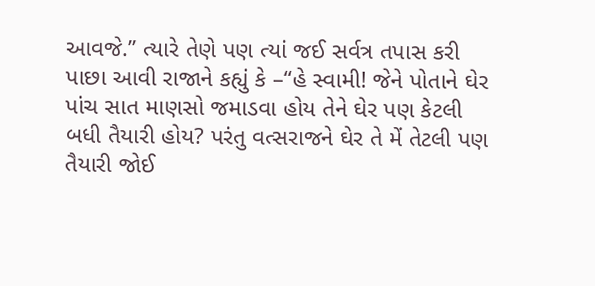આવજે.” ત્યારે તેણે પણ ત્યાં જઈ સર્વત્ર તપાસ કરી પાછા આવી રાજાને કહ્યું કે –“હે સ્વામી! જેને પોતાને ઘેર પાંચ સાત માણસો જમાડવા હોય તેને ઘેર પણ કેટલી બધી તૈયારી હોય? પરંતુ વત્સરાજને ઘેર તે મેં તેટલી પણ તૈયારી જોઈ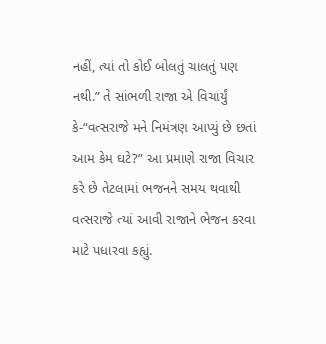નહીં, ત્યાં તો કોઈ બોલતું ચાલતું પણ નથી.” તે સાંભળી રાજા એ વિચાર્યું કે-“વત્સરાજે મને નિમંત્રણ આપ્યું છે છતાં આમ કેમ ઘટે?” આ પ્રમાણે રાજા વિચાર કરે છે તેટલામાં ભજનને સમય થવાથી વત્સરાજે ત્યાં આવી રાજાને ભેજન કરવા માટે પધારવા કહ્યું.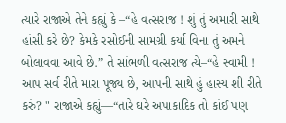ત્યારે રાજાએ તેને કહ્યું કે –“હે વત્સરાજ ! શું તું અમારી સાથે હાંસી કરે છે? કેમકે રસોઈની સામગ્રી કર્યા વિના તું અમને બોલાવવા આવે છે.” તે સાંભળી વત્સરાજ ત્યે–“હે સ્વામી ! આપ સર્વ રીતે મારા પૂજ્ય છે, આપની સાથે હું હાસ્ય શી રીતે કરું? " રાજાએ કહ્યું—“તારે ઘરે અપાકાદિક તો કાંઈ પણ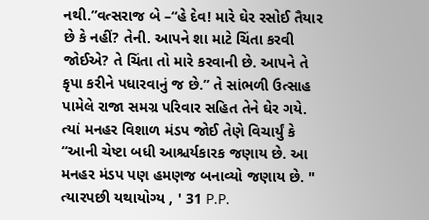નથી.”વત્સરાજ બે –“હે દેવ! મારે ઘેર રસોઈ તૈયાર છે કે નહીં? તેની. આપને શા માટે ચિંતા કરવી જોઈએ? તે ચિંતા તો મારે કરવાની છે. આપને તે કૃપા કરીને પધારવાનું જ છે.” તે સાંભળી ઉત્સાહ પામેલે રાજા સમગ્ર પરિવાર સહિત તેને ઘેર ગયે. ત્યાં મનહર વિશાળ મંડપ જોઈ તેણે વિચાર્યું કે “આની ચેષ્ટા બધી આશ્ચર્યકારક જણાય છે. આ મનહર મંડપ પણ હમણજ બનાવ્યો જણાય છે. " ત્યારપછી યથાયોગ્ય , ' 31 P.P.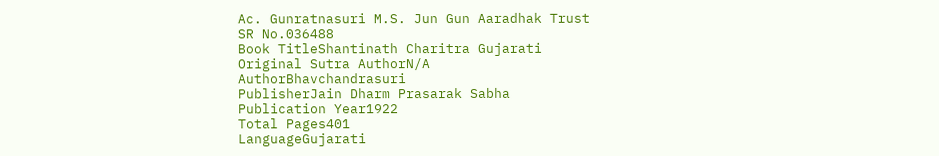Ac. Gunratnasuri M.S. Jun Gun Aaradhak Trust
SR No.036488
Book TitleShantinath Charitra Gujarati
Original Sutra AuthorN/A
AuthorBhavchandrasuri
PublisherJain Dharm Prasarak Sabha
Publication Year1922
Total Pages401
LanguageGujarati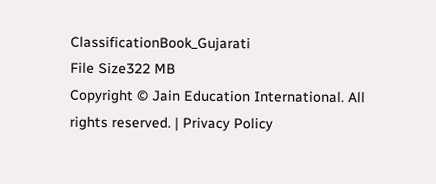ClassificationBook_Gujarati
File Size322 MB
Copyright © Jain Education International. All rights reserved. | Privacy Policy